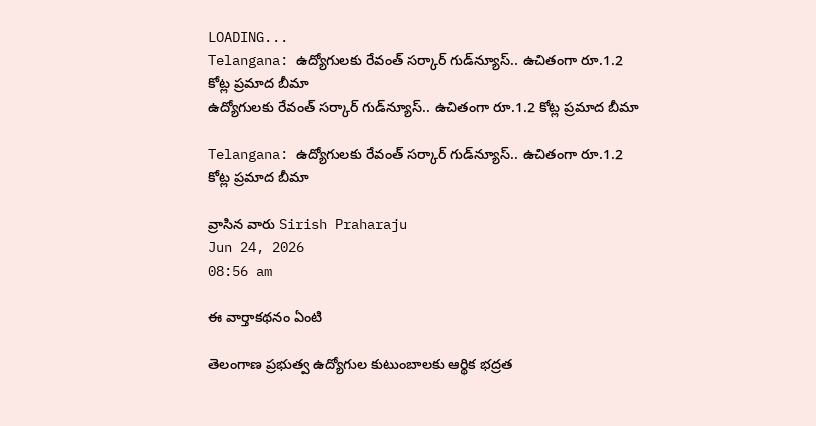LOADING...
Telangana: ఉద్యోగులకు రేవంత్ సర్కార్ గుడ్‌న్యూస్.. ఉచితంగా రూ.1.2 కోట్ల ప్రమాద బీమా
ఉద్యోగులకు రేవంత్ సర్కార్ గుడ్‌న్యూస్.. ఉచితంగా రూ.1.2 కోట్ల ప్రమాద బీమా

Telangana: ఉద్యోగులకు రేవంత్ సర్కార్ గుడ్‌న్యూస్.. ఉచితంగా రూ.1.2 కోట్ల ప్రమాద బీమా

వ్రాసిన వారు Sirish Praharaju
Jun 24, 2026
08:56 am

ఈ వార్తాకథనం ఏంటి

తెలంగాణ ప్రభుత్వ ఉద్యోగుల కుటుంబాలకు ఆర్థిక భద్రత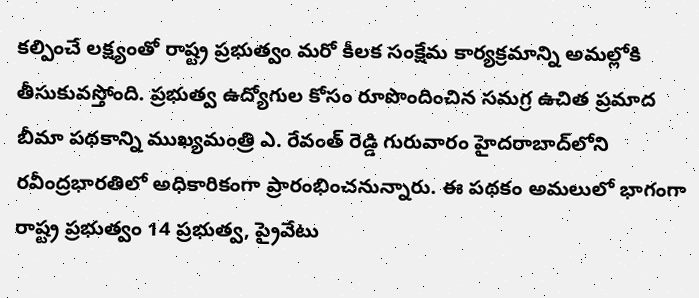కల్పించే లక్ష్యంతో రాష్ట్ర ప్రభుత్వం మరో కీలక సంక్షేమ కార్యక్రమాన్ని అమల్లోకి తీసుకువస్తోంది. ప్రభుత్వ ఉద్యోగుల కోసం రూపొందించిన సమగ్ర ఉచిత ప్రమాద బీమా పథకాన్ని ముఖ్యమంత్రి ఎ. రేవంత్‌ రెడ్డి గురువారం హైదరాబాద్‌లోని రవీంద్రభారతిలో అధికారికంగా ప్రారంభించనున్నారు. ఈ పథకం అమలులో భాగంగా రాష్ట్ర ప్రభుత్వం 14 ప్రభుత్వ, ప్రైవేటు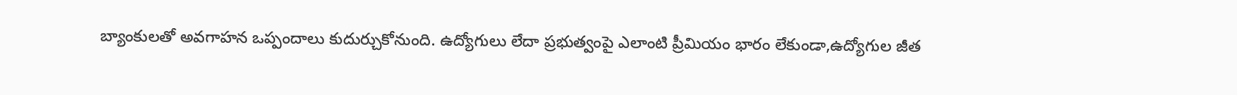బ్యాంకులతో అవగాహన ఒప్పందాలు కుదుర్చుకోనుంది. ఉద్యోగులు లేదా ప్రభుత్వంపై ఎలాంటి ప్రీమియం భారం లేకుండా,ఉద్యోగుల జీత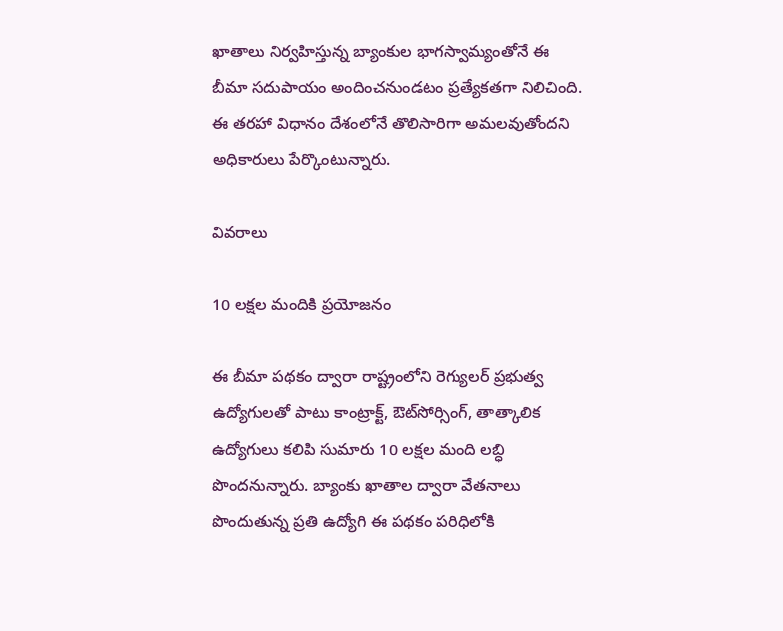ఖాతాలు నిర్వహిస్తున్న బ్యాంకుల భాగస్వామ్యంతోనే ఈ బీమా సదుపాయం అందించనుండటం ప్రత్యేకతగా నిలిచింది. ఈ తరహా విధానం దేశంలోనే తొలిసారిగా అమలవుతోందని అధికారులు పేర్కొంటున్నారు.

వివరాలు

10 లక్షల మందికి ప్రయోజనం

ఈ బీమా పథకం ద్వారా రాష్ట్రంలోని రెగ్యులర్ ప్రభుత్వ ఉద్యోగులతో పాటు కాంట్రాక్ట్, ఔట్‌సోర్సింగ్, తాత్కాలిక ఉద్యోగులు కలిపి సుమారు 10 లక్షల మంది లబ్ధి పొందనున్నారు. బ్యాంకు ఖాతాల ద్వారా వేతనాలు పొందుతున్న ప్రతి ఉద్యోగి ఈ పథకం పరిధిలోకి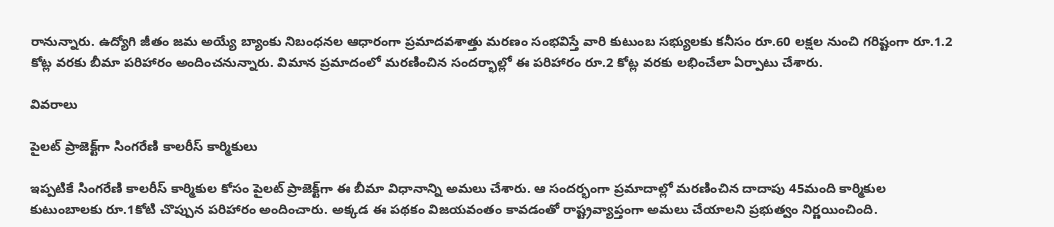రానున్నారు. ఉద్యోగి జీతం జమ అయ్యే బ్యాంకు నిబంధనల ఆధారంగా ప్రమాదవశాత్తు మరణం సంభవిస్తే వారి కుటుంబ సభ్యులకు కనీసం రూ.60 లక్షల నుంచి గరిష్టంగా రూ.1.2 కోట్ల వరకు బీమా పరిహారం అందించనున్నారు. విమాన ప్రమాదంలో మరణించిన సందర్భాల్లో ఈ పరిహారం రూ.2 కోట్ల వరకు లభించేలా ఏర్పాటు చేశారు.

వివరాలు

పైలట్ ప్రాజెక్ట్‌గా సింగరేణి కాలరీస్ కార్మికులు

ఇప్పటికే సింగరేణి కాలరీస్ కార్మికుల కోసం పైలట్ ప్రాజెక్ట్‌గా ఈ బీమా విధానాన్ని అమలు చేశారు. ఆ సందర్భంగా ప్రమాదాల్లో మరణించిన దాదాపు 45మంది కార్మికుల కుటుంబాలకు రూ.1కోటి చొప్పున పరిహారం అందించారు. అక్కడ ఈ పథకం విజయవంతం కావడంతో రాష్ట్రవ్యాప్తంగా అమలు చేయాలని ప్రభుత్వం నిర్ణయించింది.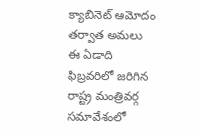క్యాబినెట్ ఆమోదం తర్వాత అమలు ఈ ఏడాది ఫిబ్రవరిలో జరిగిన రాష్ట్ర మంత్రివర్గ సమావేశంలో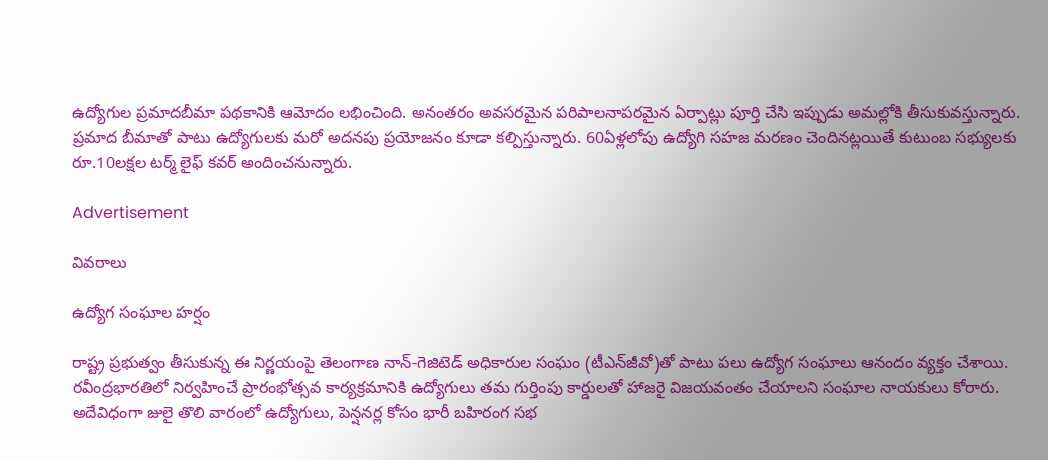ఉద్యోగుల ప్రమాదబీమా పథకానికి ఆమోదం లభించింది. అనంతరం అవసరమైన పరిపాలనాపరమైన ఏర్పాట్లు పూర్తి చేసి ఇప్పుడు అమల్లోకి తీసుకువస్తున్నారు. ప్రమాద బీమాతో పాటు ఉద్యోగులకు మరో అదనపు ప్రయోజనం కూడా కల్పిస్తున్నారు. 60ఏళ్లలోపు ఉద్యోగి సహజ మరణం చెందినట్లయితే కుటుంబ సభ్యులకు రూ.10లక్షల టర్మ్ లైఫ్ కవర్ అందించనున్నారు.

Advertisement

వివరాలు

ఉద్యోగ సంఘాల హర్షం

రాష్ట్ర ప్రభుత్వం తీసుకున్న ఈ నిర్ణయంపై తెలంగాణ నాన్-గెజిటెడ్ అధికారుల సంఘం (టీఎన్‌జీవో)తో పాటు పలు ఉద్యోగ సంఘాలు ఆనందం వ్యక్తం చేశాయి. రవీంద్రభారతిలో నిర్వహించే ప్రారంభోత్సవ కార్యక్రమానికి ఉద్యోగులు తమ గుర్తింపు కార్డులతో హాజరై విజయవంతం చేయాలని సంఘాల నాయకులు కోరారు. అదేవిధంగా జులై తొలి వారంలో ఉద్యోగులు, పెన్షనర్ల కోసం భారీ బహిరంగ సభ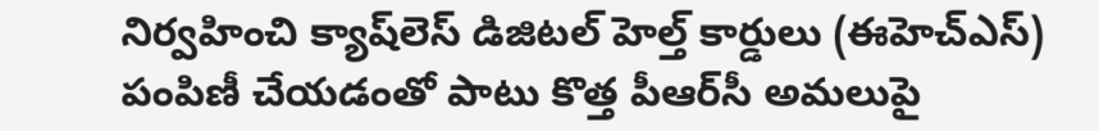నిర్వహించి క్యాష్‌లెస్ డిజిటల్ హెల్త్ కార్డులు (ఈహెచ్‌ఎస్) పంపిణీ చేయడంతో పాటు కొత్త పీఆర్‌సీ అమలుపై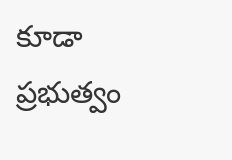కూడా ప్రభుత్వం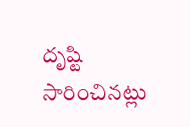దృష్టి సారించినట్లు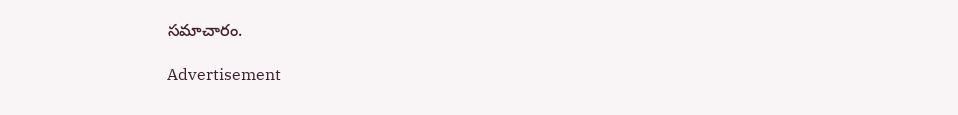సమాచారం.

Advertisement